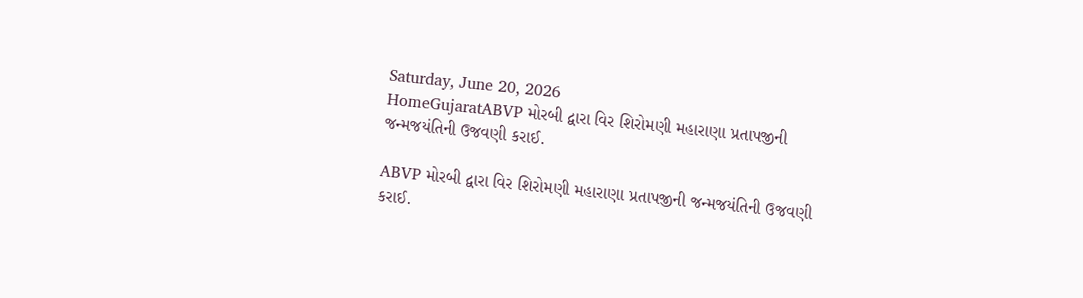Saturday, June 20, 2026
HomeGujaratABVP મોરબી દ્વારા વિર શિરોમણી મહારાણા પ્રતાપજીની જન્મજયંતિની ઉજવણી કરાઈ.

ABVP મોરબી દ્વારા વિર શિરોમણી મહારાણા પ્રતાપજીની જન્મજયંતિની ઉજવણી કરાઈ.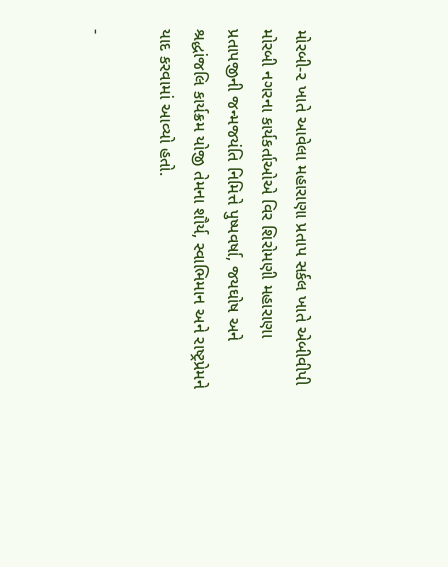મોરબી-૨ ખાતે આવેલા મહારાણા પ્રતાપ સર્કલ ખાતે એબીવીપી મોરબી નગરના કાર્યકર્તાઓએ વિર શિરોમણી મહારાણા પ્રતાપજીની જન્મજયંતિ નિમિત્તે પુષ્પવર્ષા, જયઘોષ અને શ્રદ્ધાંજલિ કાર્યક્રમ યોજી તેમના શૌર્ય, સ્વાભિમાન અને રાષ્ટ્રપ્રેમને યાદ કરવામાં આવ્યો હતો.

-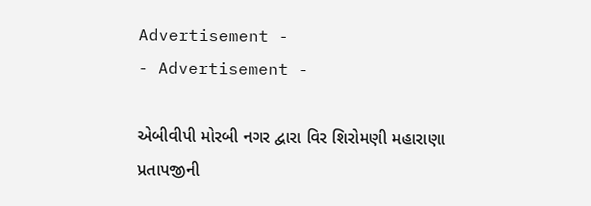Advertisement -
- Advertisement -

એબીવીપી મોરબી નગર દ્વારા વિર શિરોમણી મહારાણા પ્રતાપજીની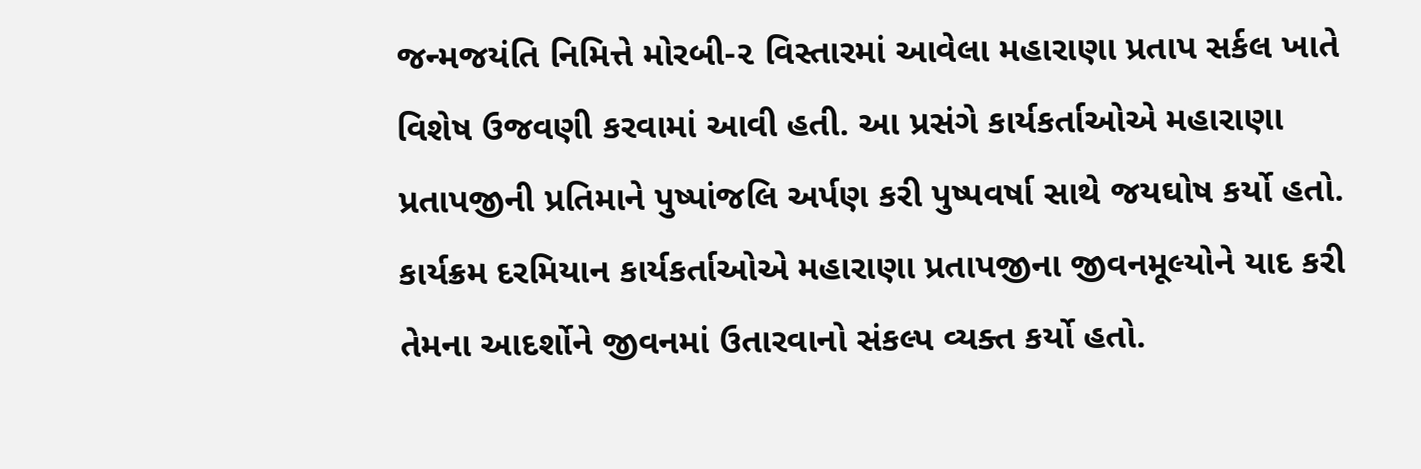જન્મજયંતિ નિમિત્તે મોરબી-૨ વિસ્તારમાં આવેલા મહારાણા પ્રતાપ સર્કલ ખાતે વિશેષ ઉજવણી કરવામાં આવી હતી. આ પ્રસંગે કાર્યકર્તાઓએ મહારાણા પ્રતાપજીની પ્રતિમાને પુષ્પાંજલિ અર્પણ કરી પુષ્પવર્ષા સાથે જયઘોષ કર્યો હતો. કાર્યક્રમ દરમિયાન કાર્યકર્તાઓએ મહારાણા પ્રતાપજીના જીવનમૂલ્યોને યાદ કરી તેમના આદર્શોને જીવનમાં ઉતારવાનો સંકલ્પ વ્યક્ત કર્યો હતો.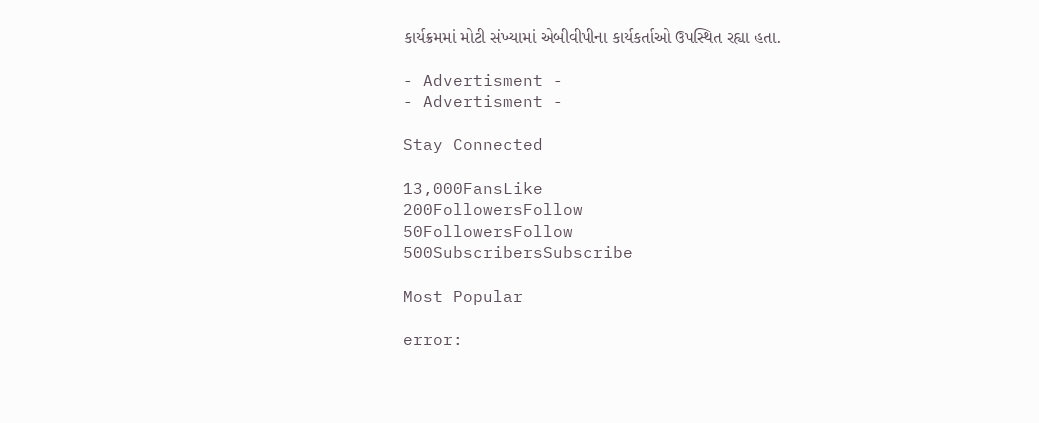કાર્યક્રમમાં મોટી સંખ્યામાં એબીવીપીના કાર્યકર્તાઓ ઉપસ્થિત રહ્યા હતા.

- Advertisment -
- Advertisment -

Stay Connected

13,000FansLike
200FollowersFollow
50FollowersFollow
500SubscribersSubscribe

Most Popular

error: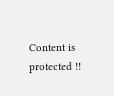Content is protected !!